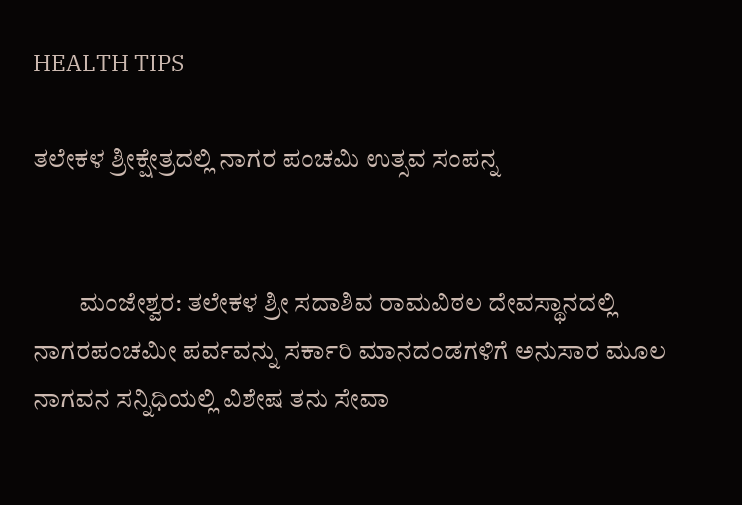HEALTH TIPS

ತಲೇಕಳ ಶ್ರೀಕ್ಷೇತ್ರದಲ್ಲಿ ನಾಗರ ಪಂಚಮಿ ಉತ್ಸವ ಸಂಪನ್ನ


         ಮಂಜೇಶ್ವರ: ತಲೇಕಳ ಶ್ರೀ ಸದಾಶಿವ ರಾಮವಿಠಲ ದೇವಸ್ಥಾನದಲ್ಲಿ ನಾಗರಪಂಚಮೀ ಪರ್ವವನ್ನು ಸರ್ಕಾರಿ ಮಾನದಂಡಗಳಿಗೆ ಅನುಸಾರ ಮೂಲ ನಾಗವನ ಸನ್ನಿಧಿಯಲ್ಲಿ ವಿಶೇಷ ತನು ಸೇವಾ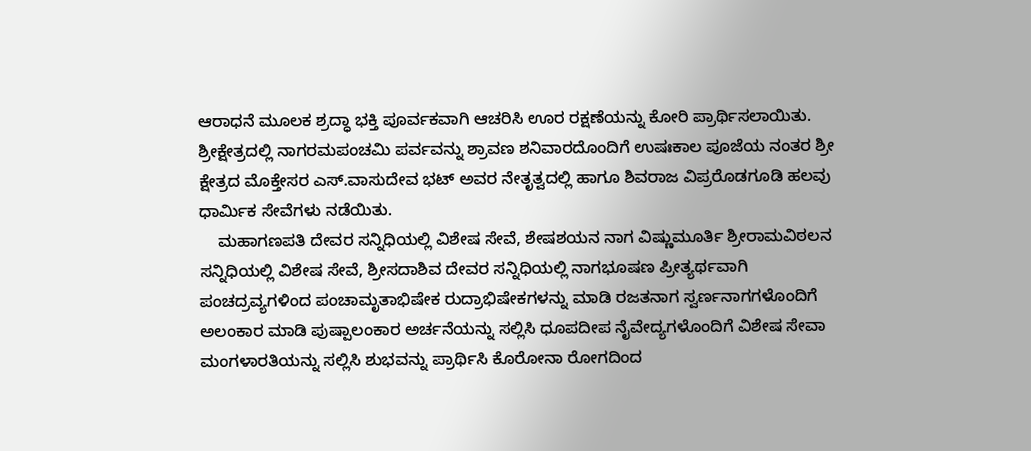ಆರಾಧನೆ ಮೂಲಕ ಶ್ರದ್ಧಾ ಭಕ್ತಿ ಪೂರ್ವಕವಾಗಿ ಆಚರಿಸಿ ಊರ ರಕ್ಷಣೆಯನ್ನು ಕೋರಿ ಪ್ರಾರ್ಥಿಸಲಾಯಿತು. ಶ್ರೀಕ್ಷೇತ್ರದಲ್ಲಿ ನಾಗರಮಪಂಚಮಿ ಪರ್ವವನ್ನು ಶ್ರಾವಣ ಶನಿವಾರದೊಂದಿಗೆ ಉಷಃಕಾಲ ಪೂಜೆಯ ನಂತರ ಶ್ರೀ ಕ್ಷೇತ್ರದ ಮೊಕ್ತೇಸರ ಎಸ್.ವಾಸುದೇವ ಭಟ್ ಅವರ ನೇತೃತ್ವದಲ್ಲಿ ಹಾಗೂ ಶಿವರಾಜ ವಿಪ್ರರೊಡಗೂಡಿ ಹಲವು ಧಾರ್ಮಿಕ ಸೇವೆಗಳು ನಡೆಯಿತು.
    ಮಹಾಗಣಪತಿ ದೇವರ ಸನ್ನಿಧಿಯಲ್ಲಿ ವಿಶೇಷ ಸೇವೆ, ಶೇಷಶಯನ ನಾಗ ವಿಷ್ಣುಮೂರ್ತಿ ಶ್ರೀರಾಮವಿಠಲನ ಸನ್ನಿಧಿಯಲ್ಲಿ ವಿಶೇಷ ಸೇವೆ, ಶ್ರೀಸದಾಶಿವ ದೇವರ ಸನ್ನಿಧಿಯಲ್ಲಿ ನಾಗಭೂಷಣ ಪ್ರೀತ್ಯರ್ಥವಾಗಿ ಪಂಚದ್ರವ್ಯಗಳಿಂದ ಪಂಚಾಮೃತಾಭಿಷೇಕ ರುದ್ರಾಭಿಷೇಕಗಳನ್ನು ಮಾಡಿ ರಜತನಾಗ ಸ್ವರ್ಣನಾಗಗಳೊಂದಿಗೆ ಅಲಂಕಾರ ಮಾಡಿ ಪುಷ್ಪಾಲಂಕಾರ ಅರ್ಚನೆಯನ್ನು ಸಲ್ಲಿಸಿ ಧೂಪದೀಪ ನೈವೇದ್ಯಗಳೊಂದಿಗೆ ವಿಶೇಷ ಸೇವಾ ಮಂಗಳಾರತಿಯನ್ನು ಸಲ್ಲಿಸಿ ಶುಭವನ್ನು ಪ್ರಾರ್ಥಿಸಿ ಕೊರೋನಾ ರೋಗದಿಂದ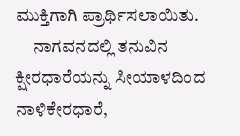ಮುಕ್ತಿಗಾಗಿ ಪ್ರಾರ್ಥಿಸಲಾಯಿತು.
     ನಾಗವನದಲ್ಲಿ ತನುವಿನ ಕ್ಷೀರಧಾರೆಯನ್ನು ಸೀಯಾಳದಿಂದ ನಾಳಿಕೇರಧಾರೆ,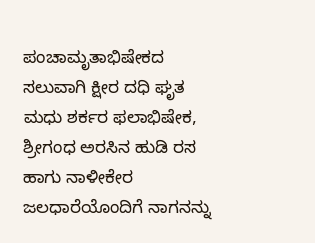ಪಂಚಾಮೃತಾಭಿಷೇಕದ ಸಲುವಾಗಿ ಕ್ಷೀರ ದಧಿ ಘೃತ ಮಧು ಶರ್ಕರ ಫಲಾಭಿಷೇಕ,  ಶ್ರೀಗಂಧ ಅರಸಿನ ಹುಡಿ ರಸ ಹಾಗು ನಾಳೀಕೇರ ಜಲಧಾರೆಯೊಂದಿಗೆ ನಾಗನನ್ನು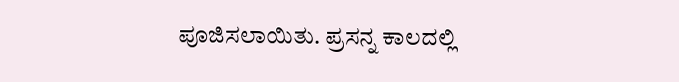ಪೂಜಿಸಲಾಯಿತು. ಪ್ರಸನ್ನ ಕಾಲದಲ್ಲಿ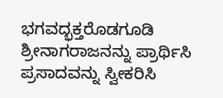ಭಗವದ್ಭಕ್ತರೊಡಗೂಡಿ ಶ್ರೀನಾಗರಾಜನನ್ನು ಪ್ರಾರ್ಥಿಸಿ ಪ್ರಸಾದವನ್ನು ಸ್ವೀಕರಿಸಿ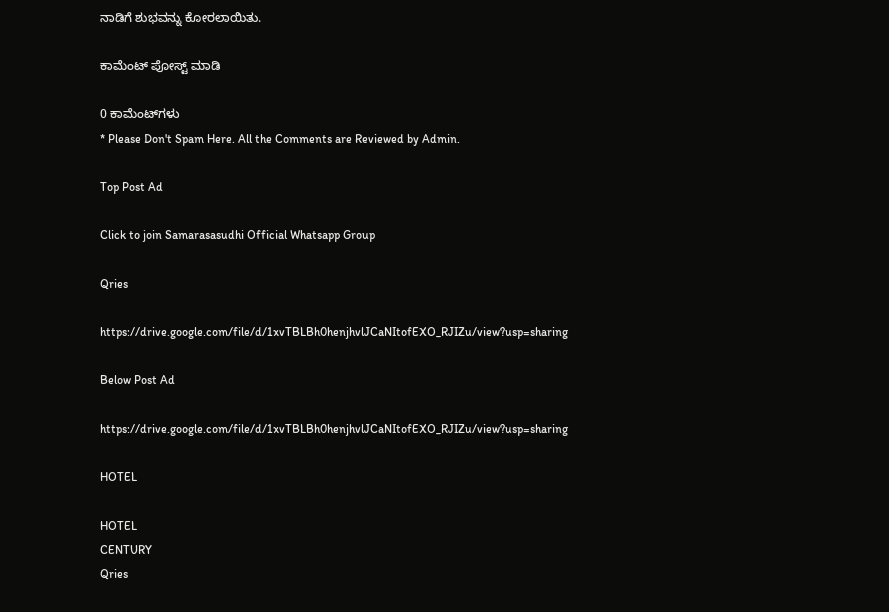ನಾಡಿಗೆ ಶುಭವನ್ನು ಕೋರಲಾಯಿತು.

ಕಾಮೆಂಟ್‌‌ ಪೋಸ್ಟ್‌ ಮಾಡಿ

0 ಕಾಮೆಂಟ್‌ಗಳು
* Please Don't Spam Here. All the Comments are Reviewed by Admin.

Top Post Ad

Click to join Samarasasudhi Official Whatsapp Group

Qries

https://drive.google.com/file/d/1xvTBLBh0henjhvlJCaNItofEXO_RJIZu/view?usp=sharing

Below Post Ad

https://drive.google.com/file/d/1xvTBLBh0henjhvlJCaNItofEXO_RJIZu/view?usp=sharing

HOTEL

HOTEL
CENTURY
Qries